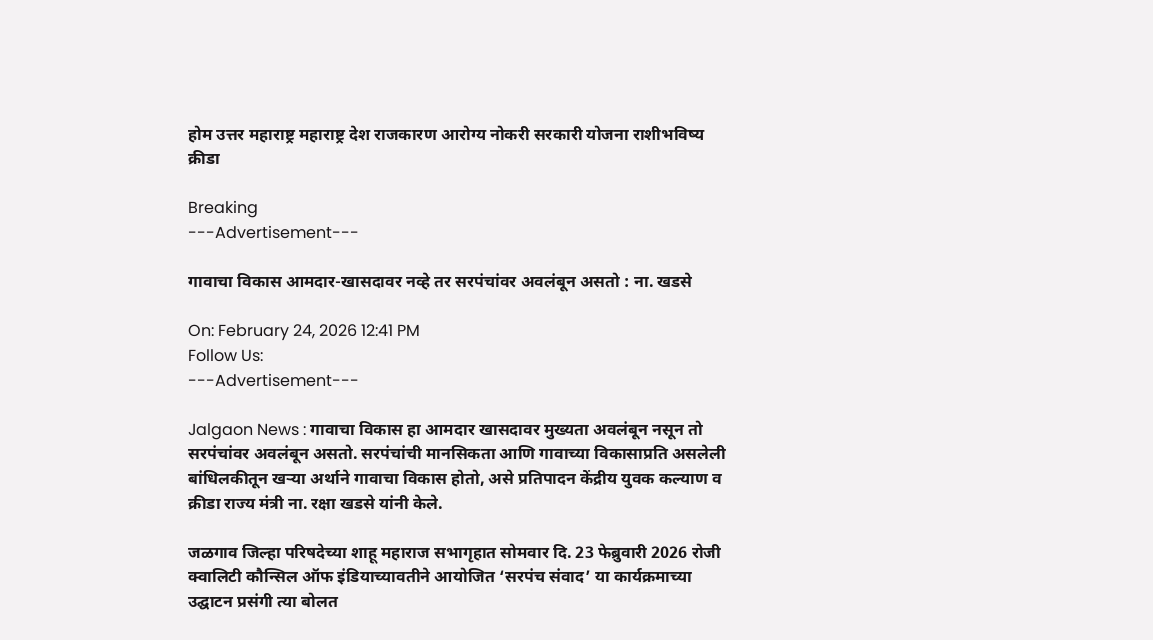होम उत्तर महाराष्ट्र महाराष्ट्र देश राजकारण आरोग्य नोकरी सरकारी योजना राशीभविष्य क्रीडा

Breaking
---Advertisement---

गावाचा विकास आमदार-खासदावर नव्हे तर सरपंचांवर अवलंबून असतो : ना. खडसे

On: February 24, 2026 12:41 PM
Follow Us:
---Advertisement---

Jalgaon News : गावाचा विकास हा आमदार खासदावर मुख्यता अवलंबून नसून तो सरपंचांवर अवलंबून असतो. सरपंचांची मानसिकता आणि गावाच्या विकासाप्रति असलेली बांधिलकीतून खऱ्या अर्थाने गावाचा विकास होतो, असे प्रतिपादन केंद्रीय युवक कल्याण व क्रीडा राज्य मंत्री ना. रक्षा खडसे यांनी केले.

जळगाव जिल्हा परिषदेच्या शाहू महाराज सभागृहात सोमवार दि. 23 फेब्रुवारी 2026 रोजी क्वालिटी कौन्सिल ऑफ इंडियाच्यावतीने आयोजित ‘सरपंच संवाद’ या कार्यक्रमाच्या उद्घाटन प्रसंगी त्या बोलत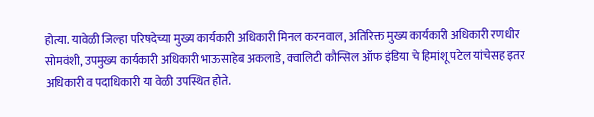होत्या. यावेळी जिल्हा परिषदेच्या मुख्य कार्यकारी अधिकारी मिनल करनवाल, अतिरिक्त मुख्य कार्यकारी अधिकारी रणधीर सोमवंशी, उपमुख्य कार्यकारी अधिकारी भाऊसाहेब अकलाडे, क्वालिटी कौन्सिल ऑफ इंडिया चे हिमांशू पटेल यांचेसह इतर अधिकारी व पदाधिकारी या वेळी उपस्थित होते.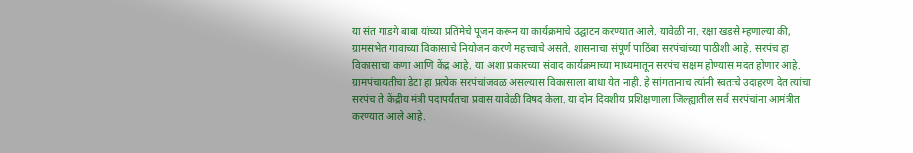या संत गाडगे बाबा यांच्या प्रतिमेचे पूजन करून या कार्यक्रमाचे उद्घाटन करण्यात आले. यावेळी ना. रक्षा खडसे म्हणाल्या की, ग्रामसभेत गावाच्या विकासाचे नियोजन करणे महत्त्वाचे असते. शासनाचा संपूर्ण पाठिंबा सरपंचांच्या पाठीशी आहे. सरपंच हा विकासाचा कणा आणि केंद्र आहे. या अशा प्रकारच्या संवाद कार्यक्रमाच्या माध्यमातून सरपंच सक्षम होण्यास मदत होणार आहे. ग्रामपंचायतीचा डेटा हा प्रत्येक सरपंचांजवळ असल्यास विकासाला बाधा येत नाही. हे सांगतानाच त्यांनी स्वतःचे उदाहरण देत त्यांचा सरपंच ते केंद्रीय मंत्री पदापर्यंतचा प्रवास यावेळी विषद केला. या दोन दिवशीय प्रशिक्षणाला जिल्ह्यातील सर्व सरपंचांना आमंत्रीत करण्यात आले आहे.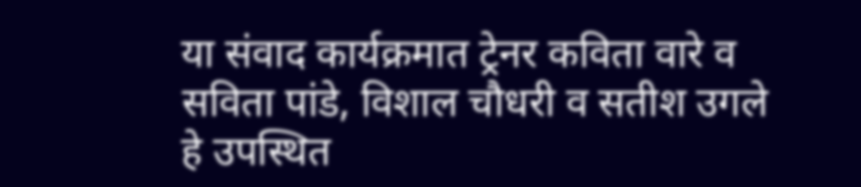या संवाद कार्यक्रमात ट्रेनर कविता वारे व सविता पांडे, विशाल चौधरी व सतीश उगले हे उपस्थित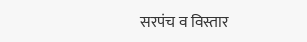सरपंच व विस्तार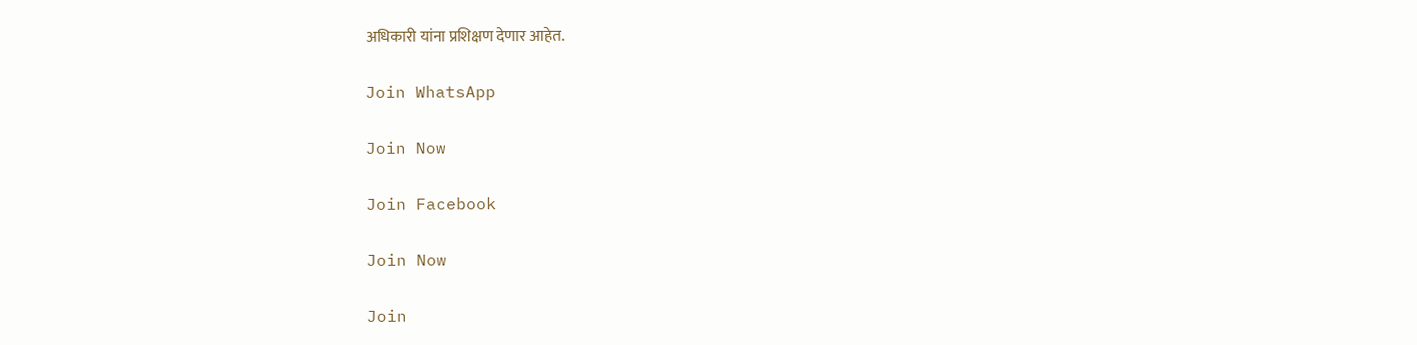अधिकारी यांना प्रशिक्षण देणार आहेत.

Join WhatsApp

Join Now

Join Facebook

Join Now

Join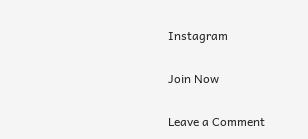Instagram

Join Now

Leave a Comment